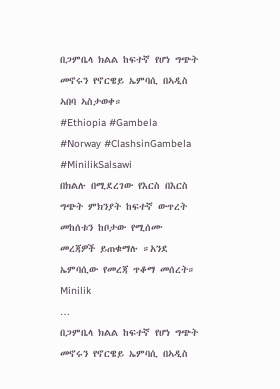በጋምቤላ ክልል ከፍተኛ የሆነ ግጭት መኖሩን የኖርዌይ ኤምባሲ በኣዲስ ኣበባ ኣስታወቀ።
#Ethiopia #Gambela #Norway #ClashsinGambela #MinilikSalsawi
በክልሉ በሚደረገው የእርስ በእርስ ግጭት ምክንያት ከፍተኛ ውጥረት መከሰቱን ከቦታው የሚሰሙ መረጃዎች ይጠቁማሉ ።አንደ ኤምባሲው የመረጃ ጥቆማ መሰረት። Minilik
…
በጋምቤላ ክልል ከፍተኛ የሆነ ግጭት መኖሩን የኖርዌይ ኤምባሲ በኣዲስ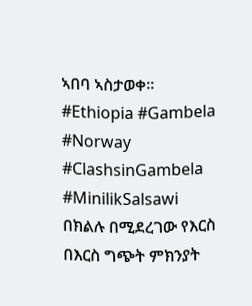ኣበባ ኣስታወቀ።
#Ethiopia #Gambela #Norway #ClashsinGambela #MinilikSalsawi
በክልሉ በሚደረገው የእርስ በእርስ ግጭት ምክንያት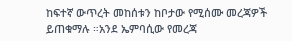ከፍተኛ ውጥረት መከሰቱን ከቦታው የሚሰሙ መረጃዎች ይጠቁማሉ ።አንደ ኤምባሲው የመረጃ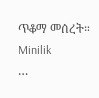ጥቆማ መሰረት። Minilik
…